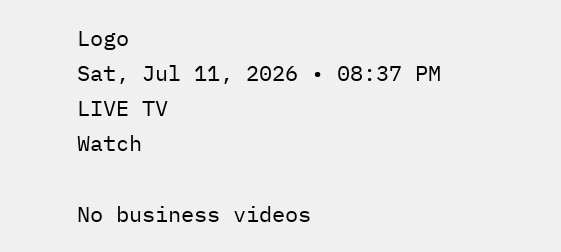Logo
Sat, Jul 11, 2026 • 08:37 PM
LIVE TV
Watch

No business videos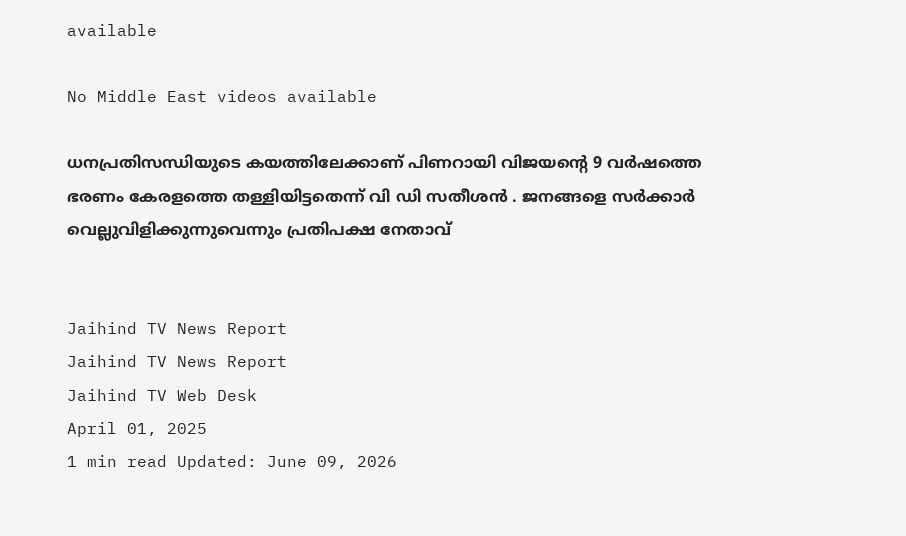available

No Middle East videos available

ധനപ്രതിസന്ധിയുടെ കയത്തിലേക്കാണ് പിണറായി വിജയന്റെ 9 വര്‍ഷത്തെ ഭരണം കേരളത്തെ തള്ളിയിട്ടതെന്ന് വി ഡി സതീശന്‍ . ജനങ്ങളെ സര്‍ക്കാര്‍ വെല്ലുവിളിക്കുന്നുവെന്നും പ്രതിപക്ഷ നേതാവ്


Jaihind TV News Report
Jaihind TV News Report
Jaihind TV Web Desk
April 01, 2025
1 min read Updated: June 09, 2026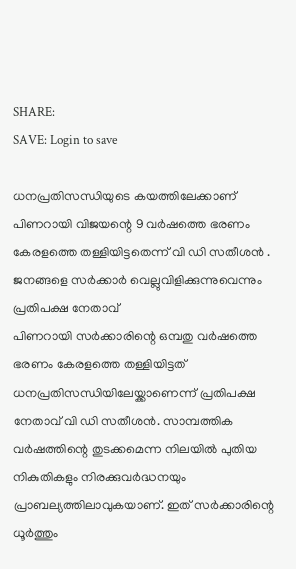SHARE:
SAVE: Login to save

ധനപ്രതിസന്ധിയുടെ കയത്തിലേക്കാണ് പിണറായി വിജയന്റെ 9 വര്‍ഷത്തെ ഭരണം കേരളത്തെ തള്ളിയിട്ടതെന്ന് വി ഡി സതീശന്‍ . ജനങ്ങളെ സര്‍ക്കാര്‍ വെല്ലുവിളിക്കുന്നുവെന്നും പ്രതിപക്ഷ നേതാവ്
പിണറായി സര്‍ക്കാരിന്റെ ഒമ്പതു വര്‍ഷത്തെ ഭരണം കേരളത്തെ തള്ളിയിട്ടത് ധനപ്രതിസന്ധിയിലേയ്ക്കാണെന്ന് പ്രതിപക്ഷ നേതാവ് വി ഡി സതീശന്‍. സാമ്പത്തിക വര്‍ഷത്തിന്റെ തുടക്കമെന്ന നിലയില്‍ പുതിയ നികുതികളും നിരക്കുവര്‍ദ്ധനയും പ്രാബല്യത്തിലാവുകയാണ്. ഇത് സര്‍ക്കാരിന്റെ ധൂര്‍ത്തും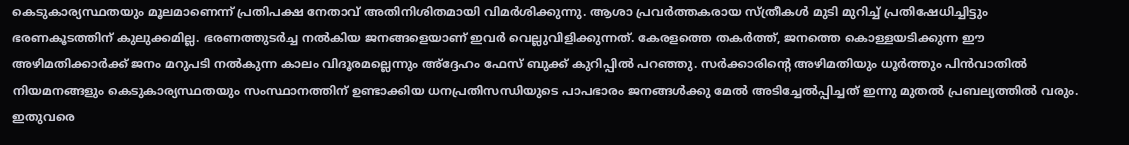കെടുകാര്യസ്ഥതയും മൂലമാണെന്ന് പ്രതിപക്ഷ നേതാവ് അതിനിശിതമായി വിമര്‍ശിക്കുന്നു. ആശാ പ്രവര്‍ത്തകരായ സ്ത്രീകള്‍ മുടി മുറിച്ച് പ്രതിഷേധിച്ചിട്ടും ഭരണകൂടത്തിന് കുലുക്കമില്ല. ഭരണത്തുടര്‍ച്ച നല്‍കിയ ജനങ്ങളെയാണ് ഇവര്‍ വെല്ലുവിളിക്കുന്നത്. കേരളത്തെ തകര്‍ത്ത്, ജനത്തെ കൊള്ളയടിക്കുന്ന ഈ അഴിമതിക്കാര്‍ക്ക് ജനം മറുപടി നല്‍കുന്ന കാലം വിദൂരമല്ലെന്നും അ്‌ദ്ദേഹം ഫേസ് ബുക്ക് കുറിപ്പില്‍ പറഞ്ഞു. സര്‍ക്കാരിന്റെ അഴിമതിയും ധൂര്‍ത്തും പിന്‍വാതില്‍ നിയമനങ്ങളും കെടുകാര്യസ്ഥതയും സംസ്ഥാനത്തിന് ഉണ്ടാക്കിയ ധനപ്രതിസന്ധിയുടെ പാപഭാരം ജനങ്ങള്‍ക്കു മേല്‍ അടിച്ചേല്‍പ്പിച്ചത് ഇന്നു മുതല്‍ പ്രബല്യത്തില്‍ വരും. ഇതുവരെ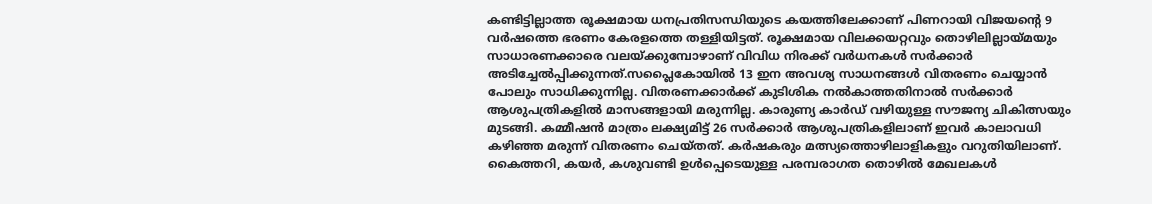കണ്ടിട്ടില്ലാത്ത രൂക്ഷമായ ധനപ്രതിസന്ധിയുടെ കയത്തിലേക്കാണ് പിണറായി വിജയന്റെ 9 വര്‍ഷത്തെ ഭരണം കേരളത്തെ തള്ളിയിട്ടത്. രൂക്ഷമായ വിലക്കയറ്റവും തൊഴിലില്ലായ്മയും സാധാരണക്കാരെ വലയ്ക്കുമ്പോഴാണ് വിവിധ നിരക്ക് വര്‍ധനകള്‍ സര്‍ക്കാര്‍ അടിച്ചേല്‍പ്പിക്കുന്നത്.സപ്ലൈകോയില്‍ 13 ഇന അവശ്യ സാധനങ്ങള്‍ വിതരണം ചെയ്യാന്‍ പോലും സാധിക്കുന്നില്ല. വിതരണക്കാര്‍ക്ക് കുടിശിക നല്‍കാത്തതിനാല്‍ സര്‍ക്കാര്‍ ആശുപത്രികളില്‍ മാസങ്ങളായി മരുന്നില്ല. കാരുണ്യ കാര്‍ഡ് വഴിയുള്ള സൗജന്യ ചികിത്സയും മുടങ്ങി. കമ്മീഷന്‍ മാത്രം ലക്ഷ്യമിട്ട് 26 സര്‍ക്കാര്‍ ആശുപത്രികളിലാണ് ഇവര്‍ കാലാവധി കഴിഞ്ഞ മരുന്ന് വിതരണം ചെയ്തത്. കര്‍ഷകരും മത്സ്യത്തൊഴിലാളികളും വറുതിയിലാണ്. കൈത്തറി, കയര്‍, കശുവണ്ടി ഉള്‍പ്പെടെയുള്ള പരമ്പരാഗത തൊഴില്‍ മേഖലകള്‍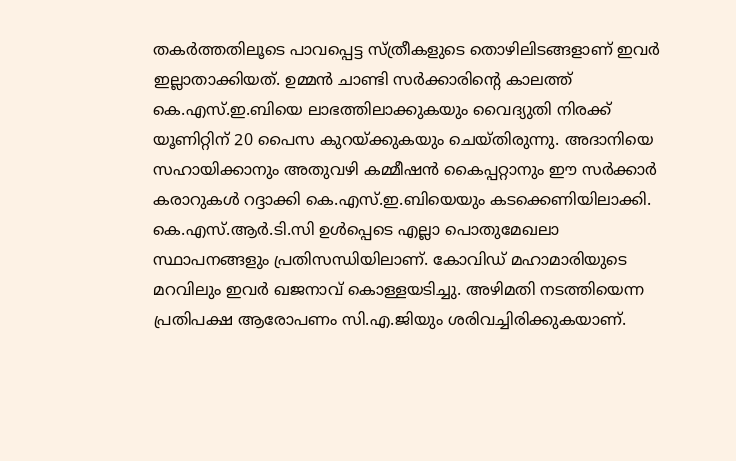തകര്‍ത്തതിലൂടെ പാവപ്പെട്ട സ്ത്രീകളുടെ തൊഴിലിടങ്ങളാണ് ഇവര്‍ ഇല്ലാതാക്കിയത്. ഉമ്മന്‍ ചാണ്ടി സര്‍ക്കാരിന്റെ കാലത്ത് കെ.എസ്.ഇ.ബിയെ ലാഭത്തിലാക്കുകയും വൈദ്യുതി നിരക്ക് യൂണിറ്റിന് 20 പൈസ കുറയ്ക്കുകയും ചെയ്തിരുന്നു. അദാനിയെ സഹായിക്കാനും അതുവഴി കമ്മീഷന്‍ കൈപ്പറ്റാനും ഈ സര്‍ക്കാര്‍ കരാറുകള്‍ റദ്ദാക്കി കെ.എസ്.ഇ.ബിയെയും കടക്കെണിയിലാക്കി. കെ.എസ്.ആര്‍.ടി.സി ഉള്‍പ്പെടെ എല്ലാ പൊതുമേഖലാ സ്ഥാപനങ്ങളും പ്രതിസന്ധിയിലാണ്. കോവിഡ് മഹാമാരിയുടെ മറവിലും ഇവര്‍ ഖജനാവ് കൊള്ളയടിച്ചു. അഴിമതി നടത്തിയെന്ന പ്രതിപക്ഷ ആരോപണം സി.എ.ജിയും ശരിവച്ചിരിക്കുകയാണ്.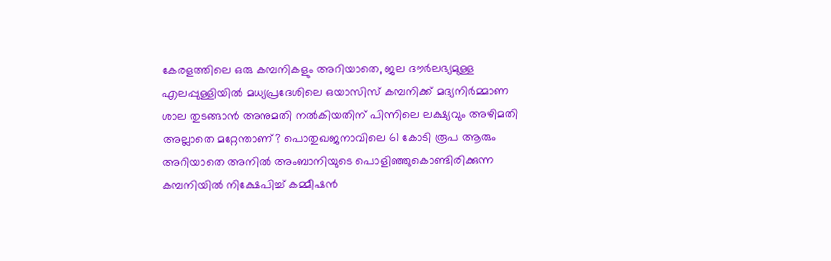കേരളത്തിലെ ഒരു കമ്പനികളും അറിയാതെ, ജല ദൗര്‍ലഭ്യമുള്ള എലപ്പുള്ളിയില്‍ മധ്യപ്രദേശിലെ ഒയാസിസ് കമ്പനിക്ക് മദ്യനിര്‍മ്മാണ ശാല തുടങ്ങാന്‍ അനുമതി നല്‍കിയതിന് പിന്നിലെ ലക്ഷ്യവും അഴിമതി അല്ലാതെ മറ്റേന്താണ്? പൊതുഖജനാവിലെ 61 കോടി രൂപ ആരും അറിയാതെ അനില്‍ അംബാനിയുടെ പൊളിഞ്ഞുകൊണ്ടിരിക്കുന്ന കമ്പനിയില്‍ നിക്ഷേപിച്ച് കമ്മീഷന്‍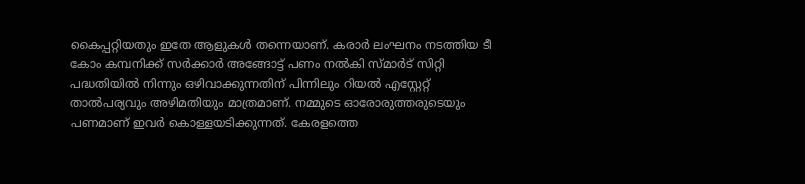കൈപ്പറ്റിയതും ഇതേ ആളുകള്‍ തന്നെയാണ്. കരാര്‍ ലംഘനം നടത്തിയ ടീ കോം കമ്പനിക്ക് സര്‍ക്കാര്‍ അങ്ങോട്ട് പണം നല്‍കി സ്മാര്‍ട് സിറ്റി പദ്ധതിയില്‍ നിന്നും ഒഴിവാക്കുന്നതിന് പിന്നിലും റിയല്‍ എസ്റ്റേറ്റ് താല്‍പര്യവും അഴിമതിയും മാത്രമാണ്. നമ്മുടെ ഓരോരുത്തരുടെയും പണമാണ് ഇവര്‍ കൊള്ളയടിക്കുന്നത്. കേരളത്തെ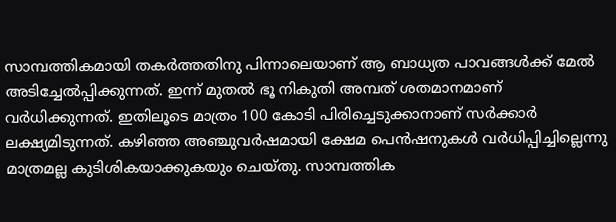സാമ്പത്തികമായി തകര്‍ത്തതിനു പിന്നാലെയാണ് ആ ബാധ്യത പാവങ്ങള്‍ക്ക് മേല്‍ അടിച്ചേല്‍പ്പിക്കുന്നത്. ഇന്ന് മുതല്‍ ഭൂ നികുതി അമ്പത് ശതമാനമാണ് വര്‍ധിക്കുന്നത്. ഇതിലൂടെ മാത്രം 100 കോടി പിരിച്ചെടുക്കാനാണ് സര്‍ക്കാര്‍ ലക്ഷ്യമിടുന്നത്. കഴിഞ്ഞ അഞ്ചുവര്‍ഷമായി ക്ഷേമ പെന്‍ഷനുകള്‍ വര്‍ധിപ്പിച്ചില്ലെന്നു മാത്രമല്ല കുടിശികയാക്കുകയും ചെയ്തു. സാമ്പത്തിക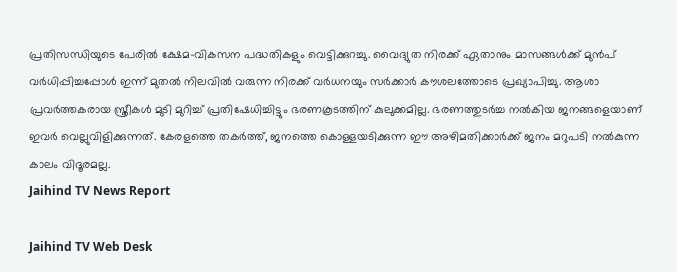പ്രതിസന്ധിയുടെ പേരില്‍ ക്ഷേമ-വികസന പദ്ധതികളും വെട്ടിക്കുറച്ചു. വൈദ്യുത നിരക്ക് ഏതാനും മാസങ്ങള്‍ക്ക് മുന്‍പ് വര്‍ധിപ്പിച്ചപ്പോള്‍ ഇന്ന് മുതല്‍ നിലവില്‍ വരുന്ന നിരക്ക് വര്‍ധനയും സര്‍ക്കാര്‍ കൗശലത്തോടെ പ്രഖ്യാപിച്ചു. ആശാ പ്രവര്‍ത്തകരായ സ്ത്രീകള്‍ മുടി മുറിച്ച് പ്രതിഷേധിച്ചിട്ടും ഭരണകൂടത്തിന് കുലുക്കമില്ല. ഭരണത്തുടര്‍ച്ച നല്‍കിയ ജനങ്ങളെയാണ് ഇവര്‍ വെല്ലുവിളിക്കുന്നത്. കേരളത്തെ തകര്‍ത്ത്, ജനത്തെ കൊള്ളയടിക്കുന്ന ഈ അഴിമതിക്കാര്‍ക്ക് ജനം മറുപടി നല്‍കുന്ന കാലം വിദൂരമല്ല.
Jaihind TV News Report

Jaihind TV Web Desk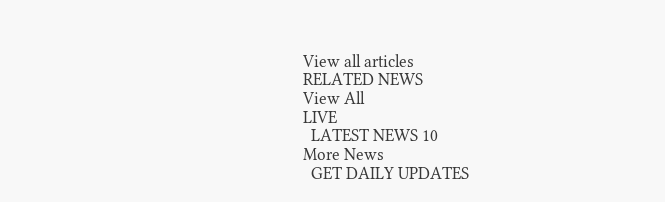View all articles
RELATED NEWS
View All
LIVE
  LATEST NEWS 10
More News
  GET DAILY UPDATES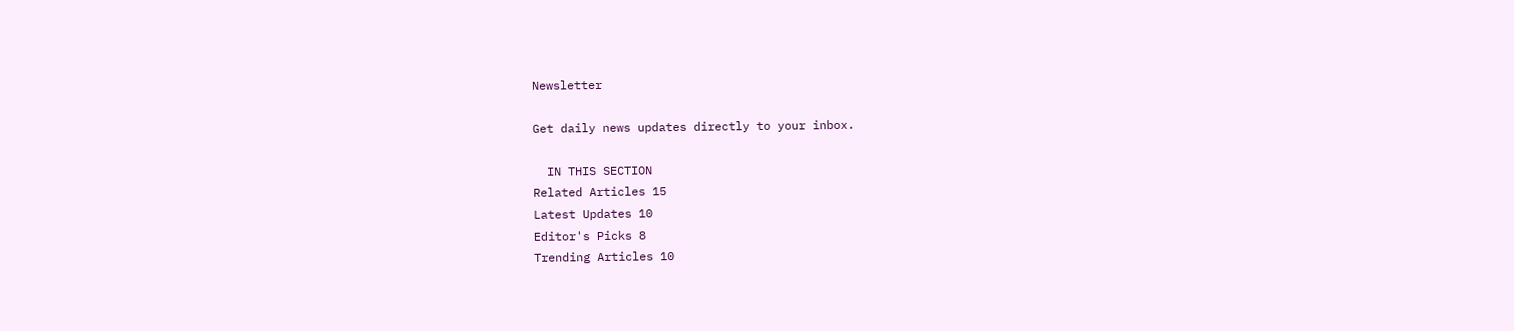Newsletter

Get daily news updates directly to your inbox.

  IN THIS SECTION
Related Articles 15
Latest Updates 10
Editor's Picks 8
Trending Articles 10